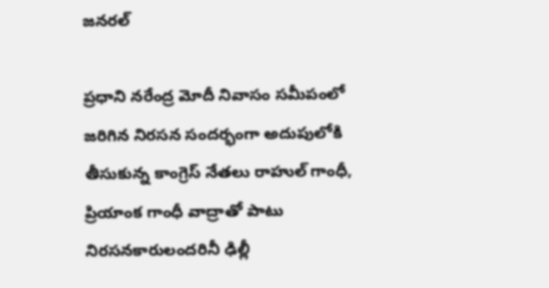జనరల్

ప్రధాని నరేంద్ర మోదీ నివాసం సమీపంలో జరిగిన నిరసన సందర్భంగా అదుపులోకి తీసుకున్న కాంగ్రెస్ నేతలు రాహుల్ గాంధీ, ప్రియాంక గాంధీ వాద్రాతో పాటు నిరసనకారులందరినీ ఢిల్లీ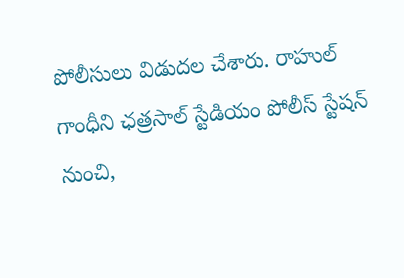పోలీసులు విడుదల చేశారు. రాహుల్ గాంధీని ఛత్రసాల్ స్టేడియం పోలీస్ స్టేషన్ నుంచి,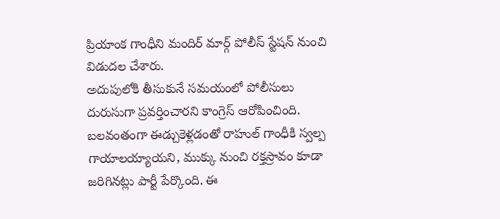ప్రియాంక గాంధీని మందిర్ మార్గ్ పోలీస్ స్టేషన్ నుంచి విడుదల చేశారు.
అదుపులోకి తీసుకునే సమయంలో పోలీసులు దురుసుగా ప్రవర్తించారని కాంగ్రెస్ ఆరోపించింది. బలవంతంగా ఈడ్చుకెళ్లడంతో రాహుల్ గాంధీకి స్వల్ప గాయాలయ్యాయని, ముక్కు నుంచి రక్తస్రావం కూడా జరిగినట్లు పార్టీ పేర్కొంది. ఈ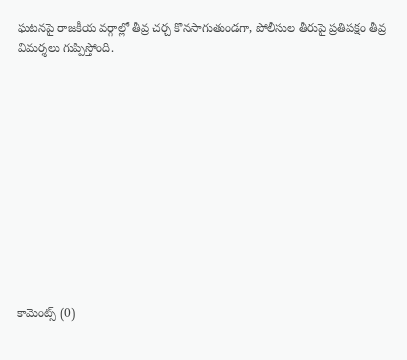ఘటనపై రాజకీయ వర్గాల్లో తీవ్ర చర్చ కొనసాగుతుండగా, పోలీసుల తీరుపై ప్రతిపక్షం తీవ్ర విమర్శలు గుప్పిస్తోంది.












కామెంట్స్ (0)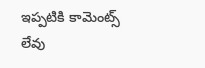ఇప్పటికి కామెంట్స్ లేవు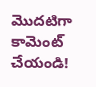మొదటిగా కామెంట్ చేయండి!